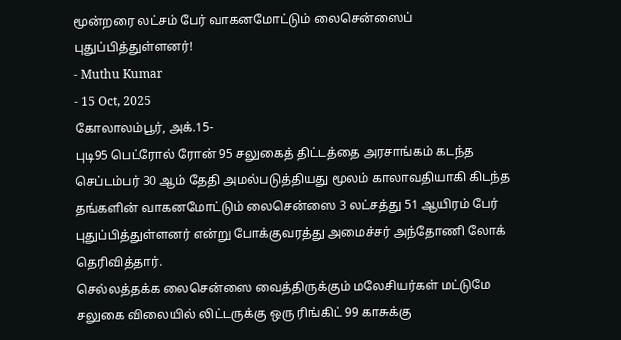மூன்றரை லட்சம் பேர் வாகனமோட்டும் லைசென்ஸைப் புதுப்பித்துள்ளனர்!
- Muthu Kumar
- 15 Oct, 2025
கோலாலம்பூர், அக்.15-
புடி95 பெட்ரோல் ரோன் 95 சலுகைத் திட்டத்தை அரசாங்கம் கடந்த செப்டம்பர் 30 ஆம் தேதி அமல்படுத்தியது மூலம் காலாவதியாகி கிடந்த தங்களின் வாகனமோட்டும் லைசென்ஸை 3 லட்சத்து 51 ஆயிரம் பேர் புதுப்பித்துள்ளனர் என்று போக்குவரத்து அமைச்சர் அந்தோணி லோக் தெரிவித்தார்.
செல்லத்தக்க லைசென்ஸை வைத்திருக்கும் மலேசியர்கள் மட்டுமே சலுகை விலையில் லிட்டருக்கு ஒரு ரிங்கிட் 99 காசுக்கு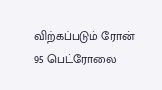விற்கப்படும் ரோன் 95 பெட்ரோலை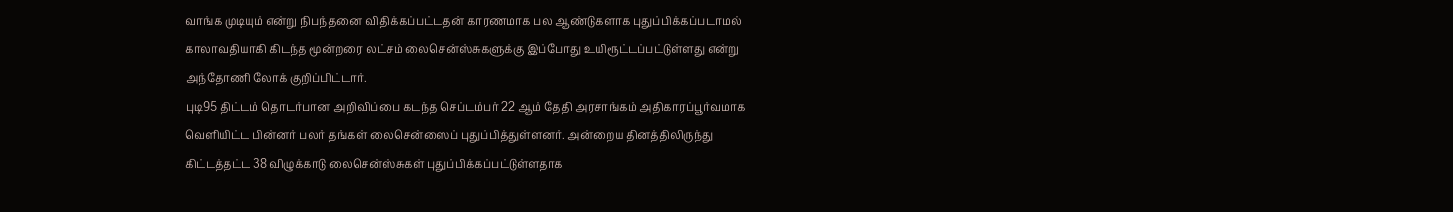வாங்க முடியும் என்று நிபந்தனை விதிக்கப்பட்டதன் காரணமாக பல ஆண்டுகளாக புதுப்பிக்கப்படாமல் காலாவதியாகி கிடந்த மூன்றரை லட்சம் லைசென்ஸ்சுகளுக்கு இப்போது உயிரூட்டப்பட்டுள்ளது என்று அந்தோணி லோக் குறிப்பிட்டார்.
புடி95 திட்டம் தொடர்பான அறிவிப்பை கடந்த செப்டம்பர் 22 ஆம் தேதி அரசாங்கம் அதிகாரப்பூர்வமாக வெளியிட்ட பின்னர் பலர் தங்கள் லைசென்ஸைப் புதுப்பித்துள்ளனர். அன்றைய தினத்திலிருந்து கிட்டத்தட்ட 38 விழுக்காடு லைசென்ஸ்சுகள் புதுப்பிக்கப்பட்டுள்ளதாக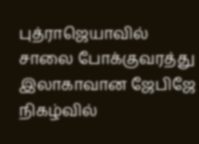புத்ராஜெயாவில் சாலை போக்குவரத்து இலாகாவான ஜேபிஜே நிகழ்வில்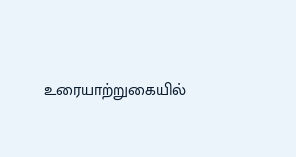உரையாற்றுகையில்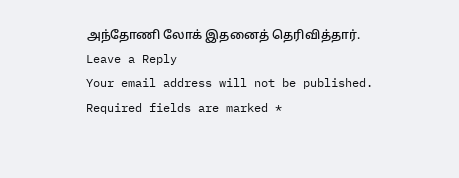அந்தோணி லோக் இதனைத் தெரிவித்தார்.
Leave a Reply
Your email address will not be published. Required fields are marked *